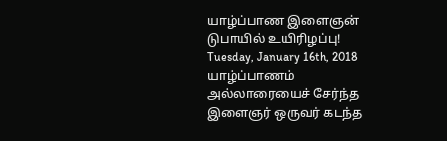யாழ்ப்பாண இளைஞன் டுபாயில் உயிரிழப்பு!
Tuesday, January 16th, 2018
யாழ்ப்பாணம் அல்லாரையைச் சேர்ந்த இளைஞர் ஒருவர் கடந்த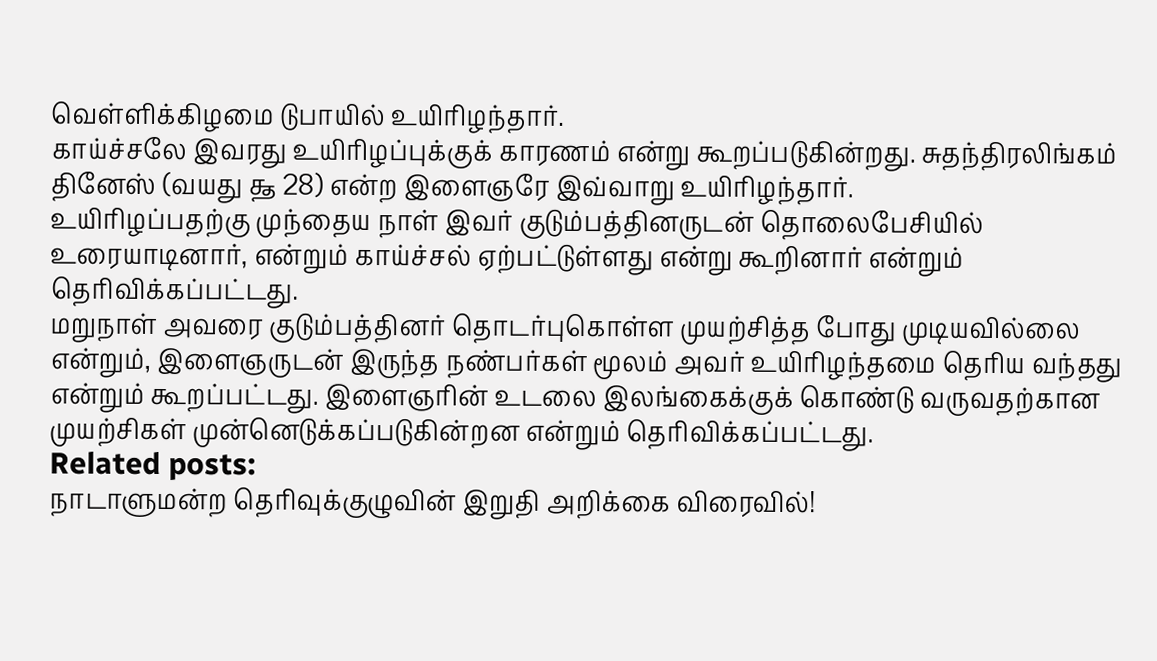வெள்ளிக்கிழமை டுபாயில் உயிரிழந்தார்.
காய்ச்சலே இவரது உயிரிழப்புக்குக் காரணம் என்று கூறப்படுகின்றது. சுதந்திரலிங்கம் தினேஸ் (வயது ௲ 28) என்ற இளைஞரே இவ்வாறு உயிரிழந்தார்.
உயிரிழப்பதற்கு முந்தைய நாள் இவர் குடும்பத்தினருடன் தொலைபேசியில் உரையாடினார், என்றும் காய்ச்சல் ஏற்பட்டுள்ளது என்று கூறினார் என்றும் தெரிவிக்கப்பட்டது.
மறுநாள் அவரை குடும்பத்தினர் தொடர்புகொள்ள முயற்சித்த போது முடியவில்லை என்றும், இளைஞருடன் இருந்த நண்பர்கள் மூலம் அவர் உயிரிழந்தமை தெரிய வந்தது என்றும் கூறப்பட்டது. இளைஞரின் உடலை இலங்கைக்குக் கொண்டு வருவதற்கான முயற்சிகள் முன்னெடுக்கப்படுகின்றன என்றும் தெரிவிக்கப்பட்டது.
Related posts:
நாடாளுமன்ற தெரிவுக்குழுவின் இறுதி அறிக்கை விரைவில்!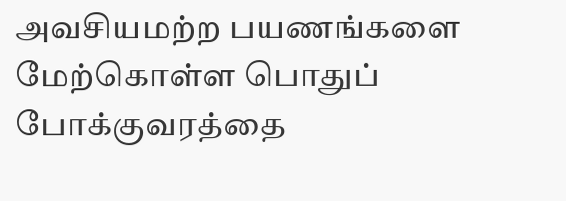அவசியமற்ற பயணங்களை மேற்கொள்ள பொதுப் போக்குவரத்தை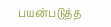பயன்படுத்த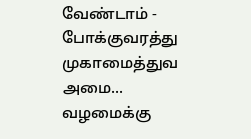வேண்டாம் - போக்குவரத்து முகாமைத்துவ அமை...
வழமைக்கு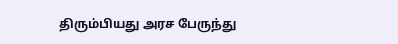திரும்பியது அரச பேருந்து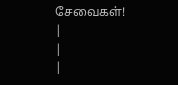சேவைகள்!
|
|
|